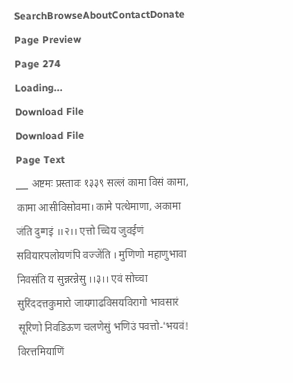SearchBrowseAboutContactDonate
Page Preview
Page 274
Loading...
Download File
Download File
Page Text
___ अष्टमः प्रस्तावः १३३९ सल्लं कामा विसं कामा, कामा आसीविसोवमा। कामे पत्थेमाणा, अकामा जंति दुग्गइं ।।२।। एत्तो च्चिय जुवईणं सवियारपलोयणंपि वज्जेंति । मुणिणो महाणुभावा निवसंति य सुन्नरन्नेसु ।।३।। एवं सोच्चा सुरिंददत्तकुमारो जायगाढविसयविरागो भावसारं सूरिणो निवडिऊण चलणेसुं भणिउं पवत्तो-'भयवं! विरत्तमियाणिं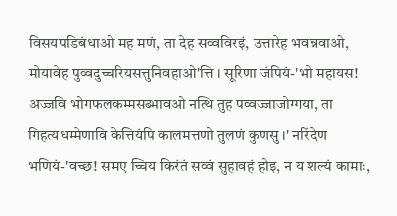विसयपडिबंधाओ मह मणं, ता देह सव्वविरइं, उत्तारेह भवन्नवाओ, मोयावेह पुव्वदुच्चरियसत्तुनिवहाओ'त्ति । सूरिणा जंपियं-'भो महायस! अज्जवि भोगफलकम्मसब्भावओ नत्थि तुह पव्वज्जाजोग्गया, ता गिहत्यधम्मेणावि केत्तियंपि कालमत्तणो तुलणं कुणसु ।' नरिंदेण भणियं-'वच्छ! समए च्चिय किरंतं सव्वं सुहावहं होइ, न य शल्यं कामाः,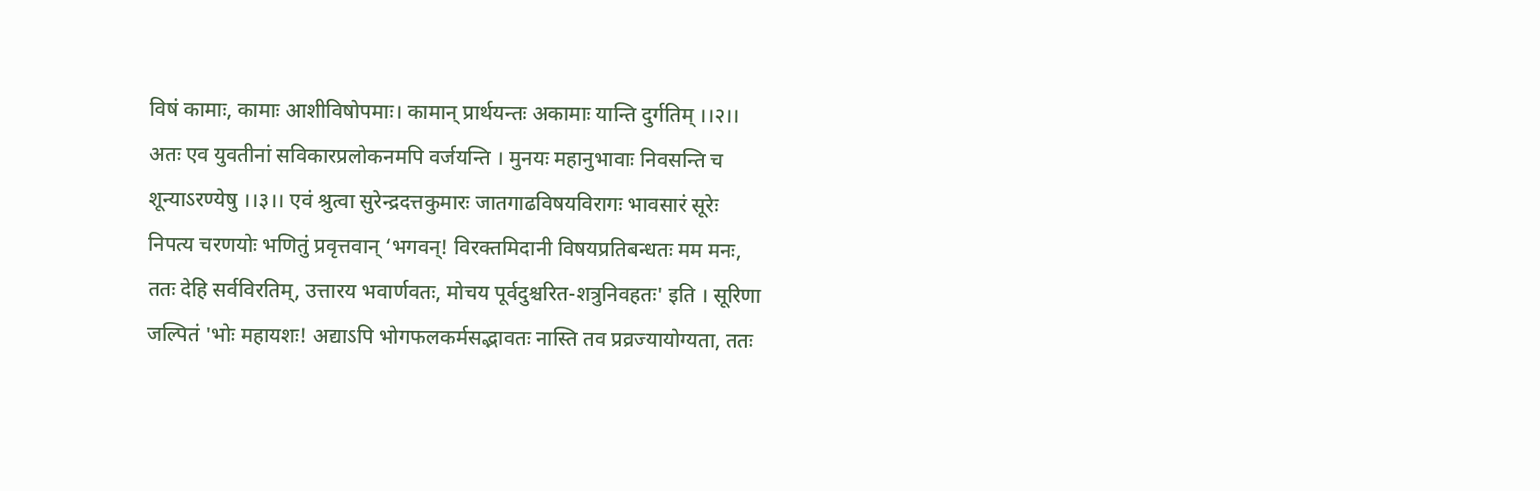विषं कामाः, कामाः आशीविषोपमाः। कामान् प्रार्थयन्तः अकामाः यान्ति दुर्गतिम् ।।२।। अतः एव युवतीनां सविकारप्रलोकनमपि वर्जयन्ति । मुनयः महानुभावाः निवसन्ति च शून्याऽरण्येषु ।।३।। एवं श्रुत्वा सुरेन्द्रदत्तकुमारः जातगाढविषयविरागः भावसारं सूरेः निपत्य चरणयोः भणितुं प्रवृत्तवान् ‘भगवन्! विरक्तमिदानी विषयप्रतिबन्धतः मम मनः, ततः देहि सर्वविरतिम्, उत्तारय भवार्णवतः, मोचय पूर्वदुश्चरित-शत्रुनिवहतः' इति । सूरिणा जल्पितं 'भोः महायशः! अद्याऽपि भोगफलकर्मसद्भावतः नास्ति तव प्रव्रज्यायोग्यता, ततः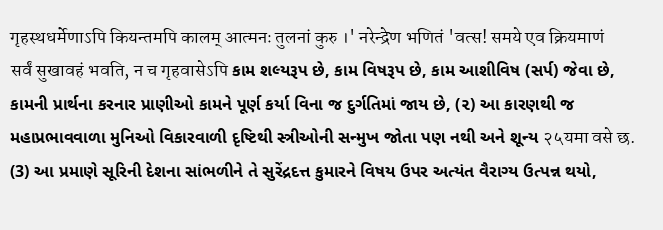गृहस्थधर्मेणाऽपि कियन्तमपि कालम् आत्मनः तुलनां कुरु ।' नरेन्द्रेण भणितं 'वत्स! समये एव क्रियमाणं सर्वं सुखावहं भवति, न च गृहवासेऽपि કામ શલ્યરૂપ છે, કામ વિષરૂપ છે, કામ આશીવિષ (સર્પ) જેવા છે, કામની પ્રાર્થના કરનાર પ્રાણીઓ કામને પૂર્ણ કર્યા વિના જ દુર્ગતિમાં જાય છે, (૨) આ કારણથી જ મહાપ્રભાવવાળા મુનિઓ વિકારવાળી દૃષ્ટિથી સ્ત્રીઓની સન્મુખ જોતા પણ નથી અને શૂન્ય २५यमा वसे छ. (3) આ પ્રમાણે સૂરિની દેશના સાંભળીને તે સુરેંદ્રદત્ત કુમારને વિષય ઉપર અત્યંત વૈરાગ્ય ઉત્પન્ન થયો,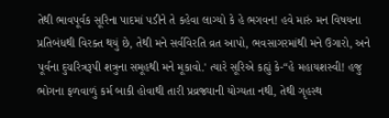તેથી ભાવપૂર્વક સૂરિના પાદમાં પડીને તે કહેવા લાગ્યો કે હે ભગવન! હવે મારું મન વિષયના પ્રતિબંધથી વિરક્ત થયું છે, તેથી મને સર્વવિરતિ વ્રત આપો, ભવસાગરમાંથી મને ઉગારો, અને પૂર્વના દુચરિત્રરૂપી શત્રુના સમૂહથી મને મૂકાવો.' ત્યારે સૂરિએ કહ્યું કે-“હે મહાયશસ્વી! હજુ ભોગના ફળવાળું કર્મ બાકી હોવાથી તારી પ્રવ્રજ્યાની યોગ્યતા નથી, તેથી ગૃહસ્થ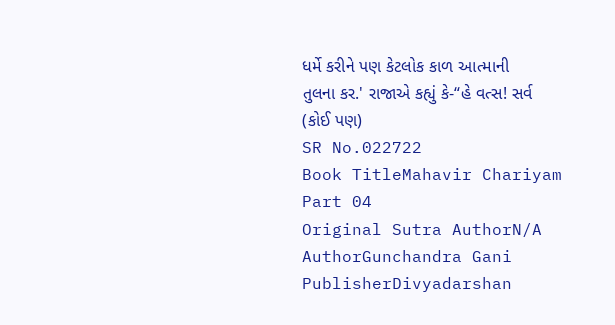ધર્મે કરીને પણ કેટલોક કાળ આત્માની તુલના કર.' રાજાએ કહ્યું કે-“હે વત્સ! સર્વ (કોઈ પણ)
SR No.022722
Book TitleMahavir Chariyam Part 04
Original Sutra AuthorN/A
AuthorGunchandra Gani
PublisherDivyadarshan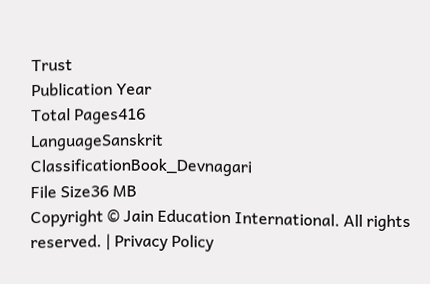Trust
Publication Year
Total Pages416
LanguageSanskrit
ClassificationBook_Devnagari
File Size36 MB
Copyright © Jain Education International. All rights reserved. | Privacy Policy